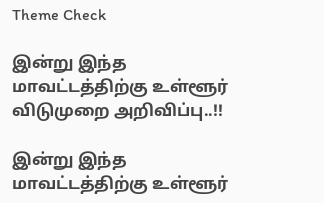Theme Check

இன்று இந்த மாவட்டத்திற்கு உள்ளூர் விடுமுறை அறிவிப்பு..!!

இன்று இந்த மாவட்டத்திற்கு உள்ளூர்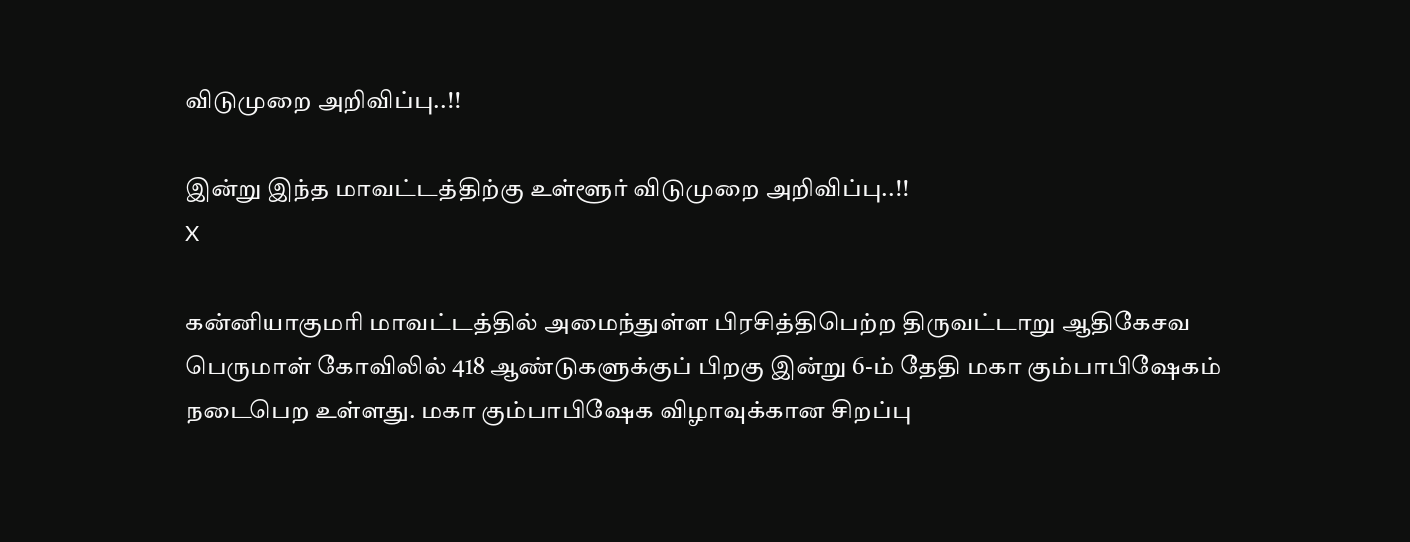விடுமுறை அறிவிப்பு..!!

இன்று இந்த மாவட்டத்திற்கு உள்ளூர் விடுமுறை அறிவிப்பு..!!
X

கன்னியாகுமரி மாவட்டத்தில் அமைந்துள்ள பிரசித்திபெற்ற திருவட்டாறு ஆதிகேசவ பெருமாள் கோவிலில் 418 ஆண்டுகளுக்குப் பிறகு இன்று 6-ம் தேதி மகா கும்பாபிஷேகம் நடைபெற உள்ளது. மகா கும்பாபிஷேக விழாவுக்கான சிறப்பு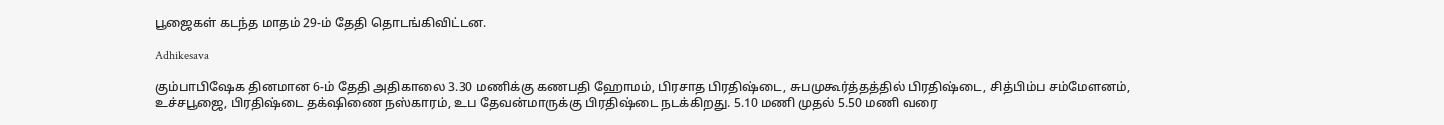பூஜைகள் கடந்த மாதம் 29-ம் தேதி தொடங்கிவிட்டன.

Adhikesava

கும்பாபிஷேக தினமான 6-ம் தேதி அதிகாலை 3.30 மணிக்கு கணபதி ஹோமம், பிரசாத பிரதிஷ்டை, சுபமுகூர்த்தத்தில் பிரதிஷ்டை, சித்பிம்ப சம்மேளனம், உச்சபூஜை, பிரதிஷ்டை தக்‌ஷிணை நஸ்காரம், உப தேவன்மாருக்கு பிரதிஷ்டை நடக்கிறது. 5.10 மணி முதல் 5.50 மணி வரை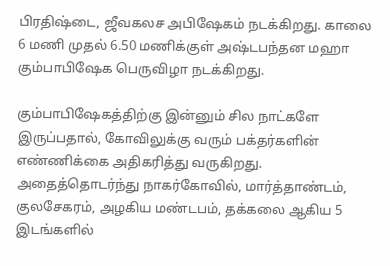பிரதிஷ்டை, ஜீவகலச அபிஷேகம் நடக்கிறது. காலை 6 மணி முதல் 6.50 மணிக்குள் அஷ்டபந்தன மஹா கும்பாபிஷேக பெருவிழா நடக்கிறது.

கும்பாபிஷேகத்திற்கு இன்னும் சில நாட்களே இருப்பதால், கோவிலுக்கு வரும் பக்தர்களின் எண்ணிக்கை அதிகரித்து வருகிறது. அதைத்தொடர்ந்து நாகர்கோவில், மார்த்தாண்டம், குலசேகரம், அழகிய மண்டபம், தக்கலை ஆகிய 5 இடங்களில்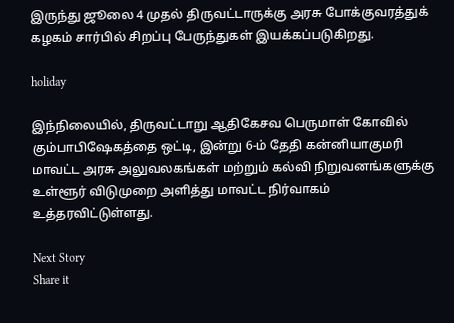இருந்து ஜூலை 4 முதல் திருவட்டாருக்கு அரசு போக்குவரத்துக் கழகம் சார்பில் சிறப்பு பேருந்துகள் இயக்கப்படுகிறது.

holiday

இந்நிலையில், திருவட்டாறு ஆதிகேசவ பெருமாள் கோவில் கும்பாபிஷேகத்தை ஒட்டி, இன்று 6-ம் தேதி கன்னியாகுமரி மாவட்ட அரசு அலுவலகங்கள் மற்றும் கல்வி நிறுவனங்களுக்கு உள்ளூர் விடுமுறை அளித்து மாவட்ட நிர்வாகம் உத்தரவிட்டுள்ளது.

Next Story
Share it